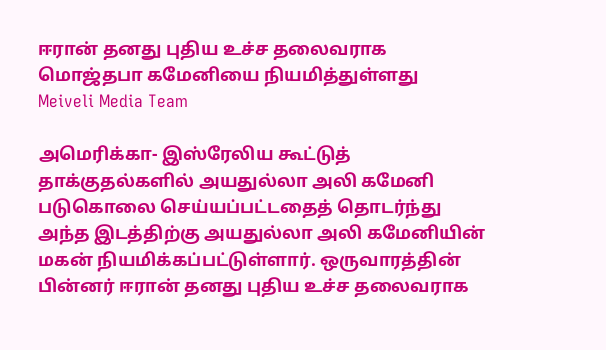ஈரான் தனது புதிய உச்ச தலைவராக மொஜ்தபா கமேனியை நியமித்துள்ளது
Meiveli Media Team

அமெரிக்கா- இஸ்ரேலிய கூட்டுத் தாக்குதல்களில் அயதுல்லா அலி கமேனி படுகொலை செய்யப்பட்டதைத் தொடர்ந்து அந்த இடத்திற்கு அயதுல்லா அலி கமேனியின் மகன் நியமிக்கப்பட்டுள்ளார். ஒருவாரத்தின் பின்னர் ஈரான் தனது புதிய உச்ச தலைவராக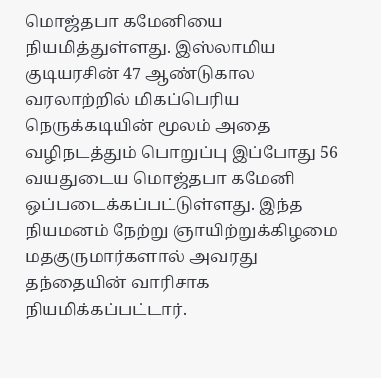மொஜ்தபா கமேனியை நியமித்துள்ளது. இஸ்லாமிய குடியரசின் 47 ஆண்டுகால வரலாற்றில் மிகப்பெரிய நெருக்கடியின் மூலம் அதை வழிநடத்தும் பொறுப்பு இப்போது 56 வயதுடைய மொஜ்தபா கமேனி ஒப்படைக்கப்பட்டுள்ளது. இந்த நியமனம் நேற்று ஞாயிற்றுக்கிழமை மதகுருமார்களால் அவரது தந்தையின் வாரிசாக நியமிக்கப்பட்டார்.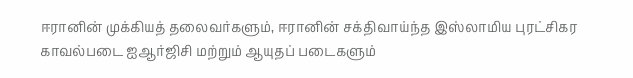ஈரானின் முக்கியத் தலைவர்களும், ஈரானின் சக்திவாய்ந்த இஸ்லாமிய புரட்சிகர காவல்படை ஐஆர்ஜிசி மற்றும் ஆயுதப் படைகளும்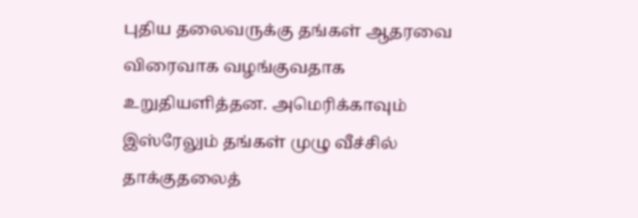புதிய தலைவருக்கு தங்கள் ஆதரவை விரைவாக வழங்குவதாக உறுதியளித்தன. அமெரிக்காவும் இஸ்ரேலும் தங்கள் முழு வீச்சில் தாக்குதலைத்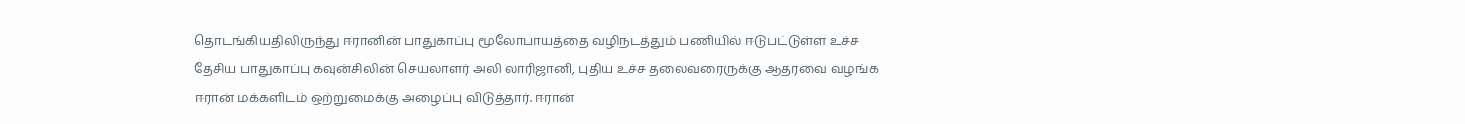தொடங்கியதிலிருந்து ஈரானின் பாதுகாப்பு மூலோபாயத்தை வழிநடத்தும் பணியில் ஈடுபட்டுள்ள உச்ச தேசிய பாதுகாப்பு கவுன்சிலின் செயலாளர் அலி லாரிஜானி, புதிய உச்ச தலைவரைருக்கு ஆதரவை வழங்க ஈரான் மக்களிடம் ஒற்றுமைக்கு அழைப்பு விடுத்தார். ஈரான்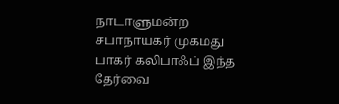நாடாளுமன்ற சபாநாயகர் முகமது பாகர் கலிபாஃப் இந்த தேர்வை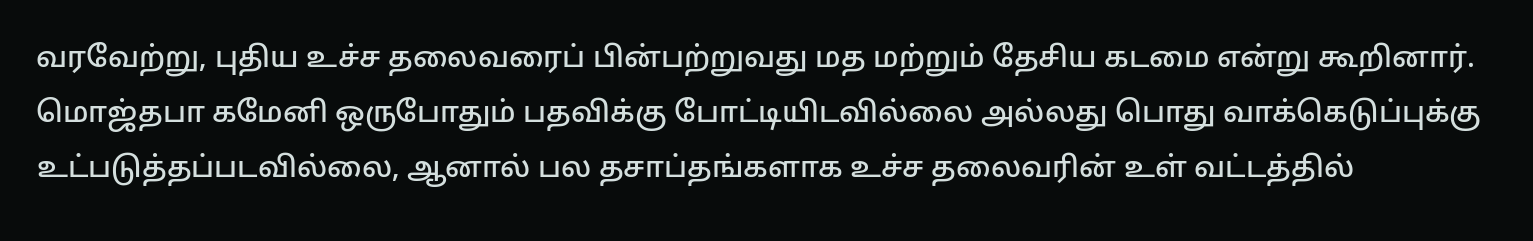வரவேற்று, புதிய உச்ச தலைவரைப் பின்பற்றுவது மத மற்றும் தேசிய கடமை என்று கூறினார். மொஜ்தபா கமேனி ஒருபோதும் பதவிக்கு போட்டியிடவில்லை அல்லது பொது வாக்கெடுப்புக்கு உட்படுத்தப்படவில்லை, ஆனால் பல தசாப்தங்களாக உச்ச தலைவரின் உள் வட்டத்தில்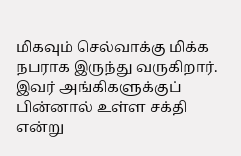மிகவும் செல்வாக்கு மிக்க நபராக இருந்து வருகிறார். இவர் அங்கிகளுக்குப் பின்னால் உள்ள சக்தி என்று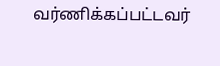வர்ணிக்கப்பட்டவர்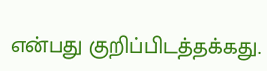என்பது குறிப்பிடத்தக்கது.